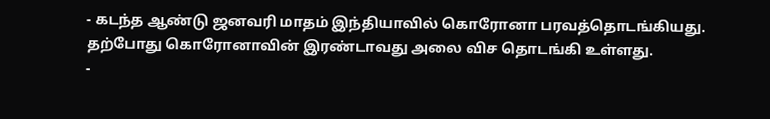- கடந்த ஆண்டு ஜனவரி மாதம் இந்தியாவில் கொரோனா பரவத்தொடங்கியது. தற்போது கொரோனாவின் இரண்டாவது அலை விச தொடங்கி உள்ளது.
-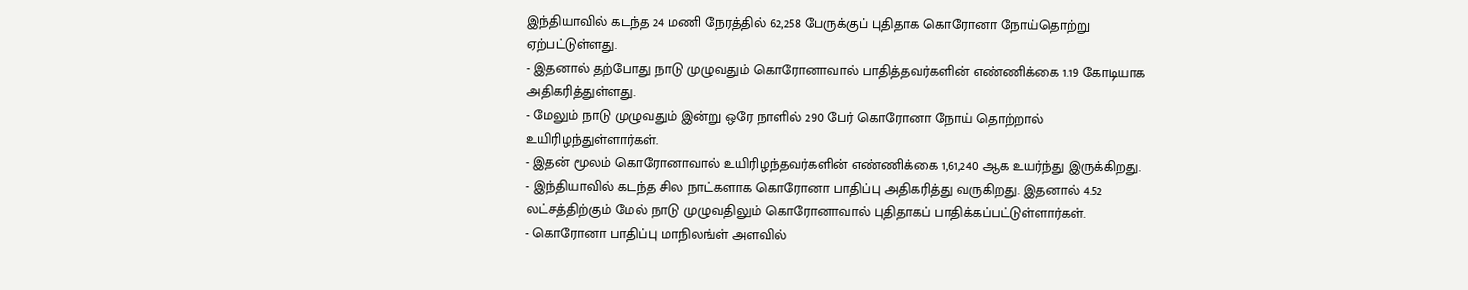இந்தியாவில் கடந்த 24 மணி நேரத்தில் 62,258 பேருக்குப் புதிதாக கொரோனா நோய்தொற்று ஏற்பட்டுள்ளது.
- இதனால் தற்போது நாடு முழுவதும் கொரோனாவால் பாதித்தவர்களின் எண்ணிக்கை 1.19 கோடியாக அதிகரித்துள்ளது.
- மேலும் நாடு முழுவதும் இன்று ஒரே நாளில் 290 பேர் கொரோனா நோய் தொற்றால் உயிரிழந்துள்ளார்கள்.
- இதன் மூலம் கொரோனாவால் உயிரிழந்தவர்களின் எண்ணிக்கை 1,61,240 ஆக உயர்ந்து இருக்கிறது.
- இந்தியாவில் கடந்த சில நாட்களாக கொரோனா பாதிப்பு அதிகரித்து வருகிறது. இதனால் 4.52 லட்சத்திற்கும் மேல் நாடு முழுவதிலும் கொரோனாவால் புதிதாகப் பாதிக்கப்பட்டுள்ளார்கள்.
- கொரோனா பாதிப்பு மாநிலங்ள் அளவில்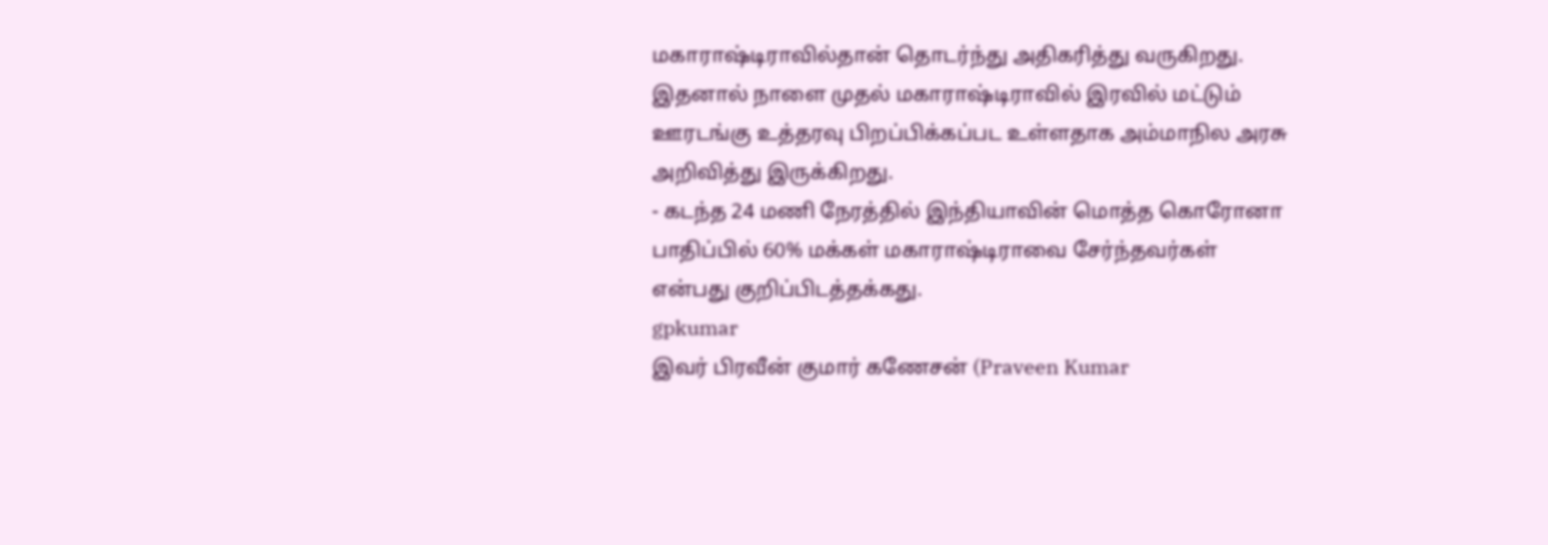மகாராஷ்டிராவில்தான் தொடர்ந்து அதிகரித்து வருகிறது. இதனால் நாளை முதல் மகாராஷ்டிராவில் இரவில் மட்டும் ஊரடங்கு உத்தரவு பிறப்பிக்கப்பட உள்ளதாக அம்மாநில அரசு அறிவித்து இருக்கிறது.
- கடந்த 24 மணி நேரத்தில் இந்தியாவின் மொத்த கொரோனா பாதிப்பில் 60% மக்கள் மகாராஷ்டிராவை சேர்ந்தவர்கள் என்பது குறிப்பிடத்தக்கது.
gpkumar
இவர் பிரவீன் குமார் கணேசன் (Praveen Kumar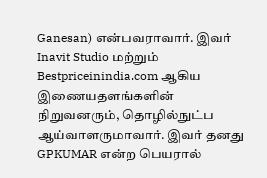Ganesan) என்பவராவார். இவர் Inavit Studio மற்றும் Bestpriceinindia.com ஆகிய இணையதளங்களின் நிறுவனரும், தொழில்நுட்ப ஆய்வாளருமாவார். இவர் தனது GPKUMAR என்ற பெயரால்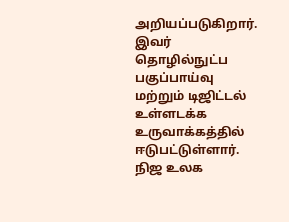அறியப்படுகிறார். இவர் தொழில்நுட்ப பகுப்பாய்வு மற்றும் டிஜிட்டல் உள்ளடக்க உருவாக்கத்தில் ஈடுபட்டுள்ளார். நிஜ உலக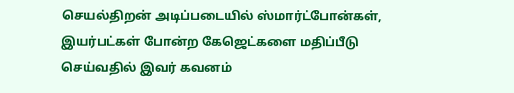செயல்திறன் அடிப்படையில் ஸ்மார்ட்போன்கள், இயர்பட்கள் போன்ற கேஜெட்களை மதிப்பீடு செய்வதில் இவர் கவனம்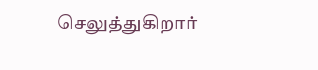செலுத்துகிறார்